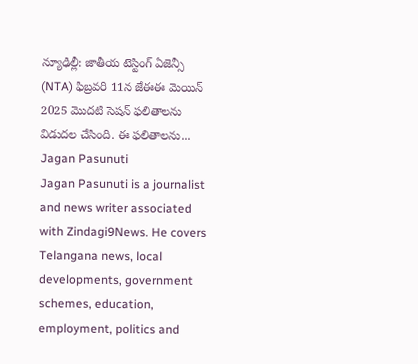న్యూఢిల్లీ: జాతీయ టెస్టింగ్ ఏజెన్సీ (NTA) ఫిబ్రవరి 11న జేఈఈ మెయిన్ 2025 మొదటి సెషన్ ఫలితాలను విడుదల చేసింది. ఈ ఫలితాలను...
Jagan Pasunuti
Jagan Pasunuti is a journalist and news writer associated with Zindagi9News. He covers Telangana news, local developments, government schemes, education, employment, politics and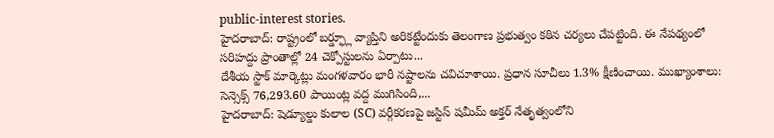public-interest stories.
హైదరాబాద్: రాష్ట్రంలో బర్డ్ఫ్లూ వ్యాప్తిని అరికట్టేందుకు తెలంగాణ ప్రభుత్వం కఠిన చర్యలు చేపట్టింది. ఈ నేపథ్యంలో సరిహద్దు ప్రాంతాల్లో 24 చెక్పోస్టులను ఏర్పాటు...
దేశీయ స్టాక్ మార్కెట్లు మంగళవారం భారీ నష్టాలను చవిచూశాయి. ప్రధాన సూచీలు 1.3% క్షీణించాయి. ముఖ్యాంశాలు: సెన్సెక్స్ 76,293.60 పాయింట్ల వద్ద ముగిసింది,...
హైదరాబాద్: షెడ్యూల్డు కులాల (SC) వర్గీకరణపై జస్టిస్ షమీమ్ అక్తర్ నేతృత్వంలోని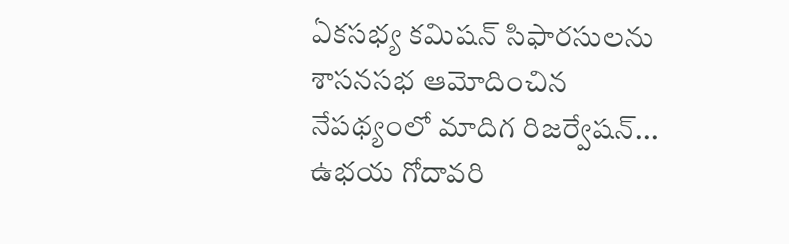ఏకసభ్య కమిషన్ సిఫారసులను శాసనసభ ఆమోదించిన నేపథ్యంలో మాదిగ రిజర్వేషన్...
ఉభయ గోదావరి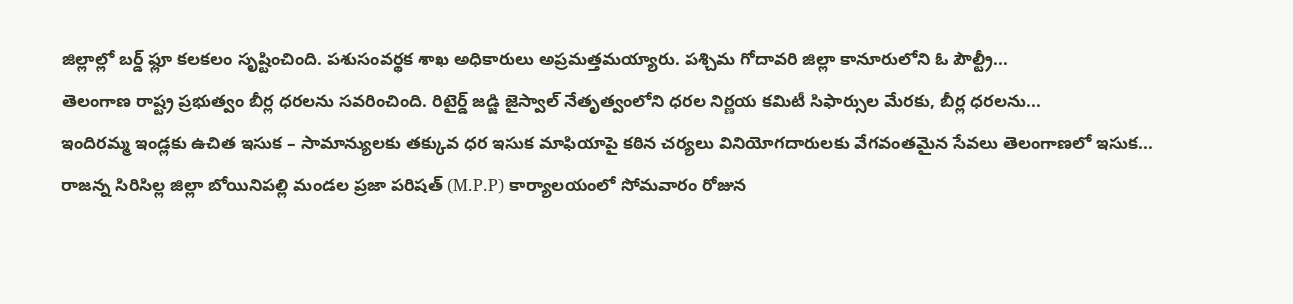జిల్లాల్లో బర్డ్ ఫ్లూ కలకలం సృష్టించింది. పశుసంవర్థక శాఖ అధికారులు అప్రమత్తమయ్యారు. పశ్చిమ గోదావరి జిల్లా కానూరులోని ఓ పౌల్ట్రీ...
తెలంగాణ రాష్ట్ర ప్రభుత్వం బీర్ల ధరలను సవరించింది. రిటైర్డ్ జడ్జి జైస్వాల్ నేతృత్వంలోని ధరల నిర్ణయ కమిటీ సిఫార్సుల మేరకు, బీర్ల ధరలను...
ఇందిరమ్మ ఇండ్లకు ఉచిత ఇసుక – సామాన్యులకు తక్కువ ధర ఇసుక మాఫియాపై కఠిన చర్యలు వినియోగదారులకు వేగవంతమైన సేవలు తెలంగాణలో ఇసుక...
రాజన్న సిరిసిల్ల జిల్లా బోయినిపల్లి మండల ప్రజా పరిషత్ (M.P.P) కార్యాలయంలో సోమవారం రోజున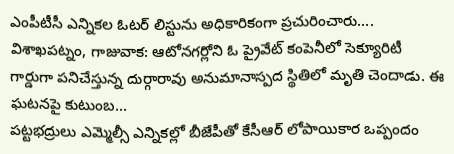ఎంపీటీసీ ఎన్నికల ఓటర్ లిస్టును అధికారికంగా ప్రచురించారు....
విశాఖపట్నం, గాజువాక: ఆటోనగర్లోని ఓ ప్రైవేట్ కంపెనీలో సెక్యూరిటీ గార్డుగా పనిచేస్తున్న దుర్గారావు అనుమానాస్పద స్థితిలో మృతి చెందాడు. ఈ ఘటనపై కుటుంబ...
పట్టభద్రులు ఎమ్మెల్సీ ఎన్నికల్లో బీజేపీతో కేసీఆర్ లోపాయికార ఒప్పందం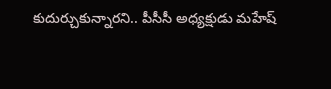కుదుర్చుకున్నారని.. పీసీసీ అధ్యక్షుడు మహేష్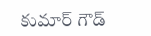కుమార్ గౌడ్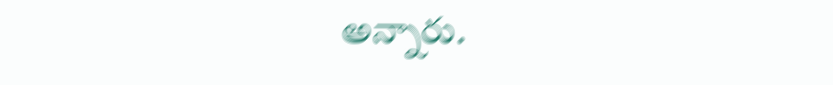అన్నారు.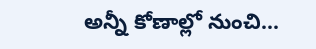అన్నీ కోణాల్లో నుంచి...